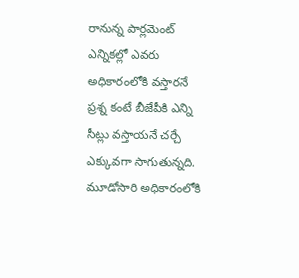రానున్న పార్లమెంట్ ఎన్నికల్లో ఎవరు అధికారంలోకి వస్తారనే ప్రశ్న కంటే బీజేపీకి ఎన్ని సీట్లు వస్తాయనే చర్చే ఎక్కువగా సాగుతున్నది. మూడోసారి అధికారంలోకి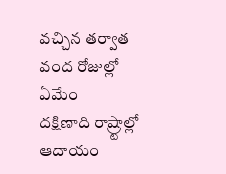వచ్చిన తర్వాత వంద రోజుల్లో ఏమేం
దక్షిణాది రాష్ర్టాల్లో ఆదాయం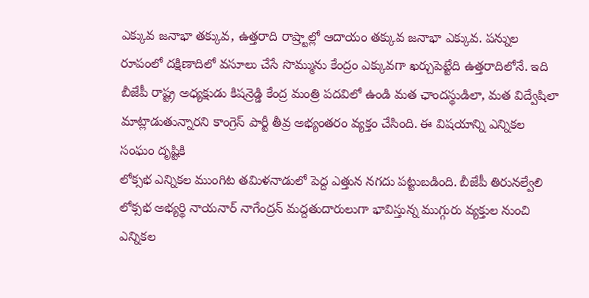ఎక్కువ జనాభా తక్కువ, ఉత్తరాది రాష్ర్టాల్లో ఆదాయం తక్కువ జనాభా ఎక్కువ. పన్నుల రూపంలో దక్షిణాదిలో వసూలు చేసే సొమ్మును కేంద్రం ఎక్కువగా ఖర్చుపెట్టేది ఉత్తరాదిలోనే. ఇది
బీజేపీ రాష్ట్ర అధ్యక్షుడు కిషన్రెడ్డి కేంద్ర మంత్రి పదవిలో ఉండి మత ఛాందస్థుడిలా, మత విద్వేషిలా మాట్లాడుతున్నారని కాంగ్రెస్ పార్టీ తీవ్ర అభ్యంతరం వ్యక్తం చేసింది. ఈ విషయాన్ని ఎన్నికల సంఘం దృష్టికి
లోక్సభ ఎన్నికల ముంగిట తమిళనాడులో పెద్ద ఎత్తున నగదు పట్టుబడింది. బీజేపీ తిరునల్వేలి లోక్సభ అభ్యర్థి నాయనార్ నాగేంద్రన్ మద్దతుదారులుగా భావిస్తున్న ముగ్గురు వ్యక్తుల నుంచి ఎన్నికల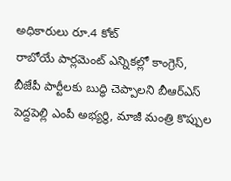అధికారులు రూ.4 కోట్
రాబోయే పార్లమెంట్ ఎన్నికల్లో కాంగ్రెస్, బీజేపీ పార్టీలకు బుద్ధి చెప్పాలని బీఆర్ఎస్ పెద్దపెల్లి ఎంపీ అభ్యర్థి, మాజీ మంత్రి కొప్పుల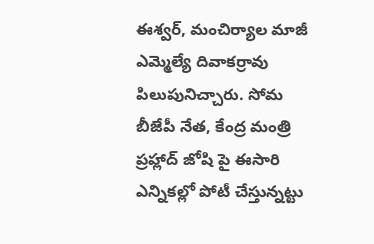ఈశ్వర్, మంచిర్యాల మాజీ ఎమ్మెల్యే దివాకర్రావు పిలుపునిచ్చారు. సోమ
బీజేపీ నేత, కేంద్ర మంత్రి ప్రహ్లాద్ జోషి పై ఈసారి ఎన్నికల్లో పోటీ చేస్తున్నట్టు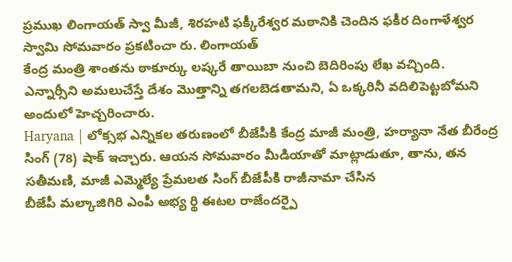ప్రముఖ లింగాయత్ స్వా మీజీ, శిరహటి ఫక్కీరేశ్వర మఠానికి చెందిన ఫకీర దింగాళేశ్వర స్వామి సోమవారం ప్రకటించా రు. లింగాయత్
కేంద్ర మంత్రి శాంతను ఠాకూర్కు లష్కరే తాయిబా నుంచి బెదిరింపు లేఖ వచ్చింది. ఎన్నార్సీని అమలుచేస్తే దేశం మొత్తాన్ని తగలబెడతామని, ఏ ఒక్కరినీ వదిలిపెట్టబోమని అందులో హెచ్చరించారు.
Haryana | లోక్సభ ఎన్నికల తరుణంలో బీజేపీకి కేంద్ర మాజీ మంత్రి, హర్యానా నేత బీరేంద్ర సింగ్ (78) షాక్ ఇచ్చారు. ఆయన సోమవారం మీడియాతో మాట్లాడుతూ, తాను, తన సతీమణి, మాజీ ఎమ్మెల్యే ప్రేమలత సింగ్ బీజేపీకి రాజీనామా చేసిన
బీజేపీ మల్కాజిగిరి ఎంపీ అభ్య ర్థి ఈటల రాజేందర్పై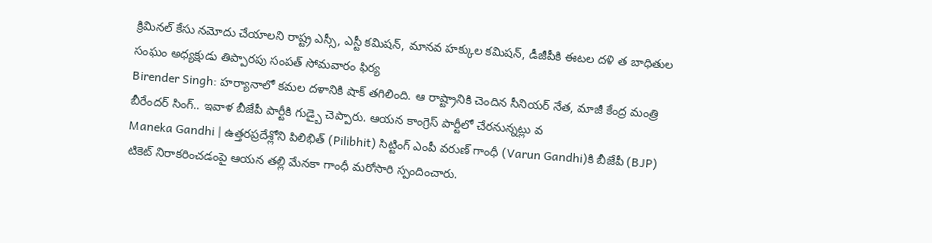క్రిమినల్ కేసు నమోదు చేయాలని రాష్ట్ర ఎస్సీ, ఎస్టీ కమిషన్, మానవ హక్కుల కమిషన్, డీజీపీకి ఈటల దళి త బాధితుల సంఘం అధ్యక్షుడు తిప్పారపు సంపత్ సోమవారం ఫిర్య
Birender Singh: హర్యానాలో కమల దళానికి షాక్ తగిలింది. ఆ రాష్ట్రానికి చెందిన సీనియర్ నేత, మాజీ కేంద్ర మంత్రి బీరేందర్ సింగ్.. ఇవాళ బీజేపీ పార్టీకి గుడ్బై చెప్పారు. ఆయన కాంగ్రెస్ పార్టీలో చేరనున్నట్లు వ
Maneka Gandhi | ఉత్తరప్రదేశ్లోని పిలిభిత్ (Pilibhit) సిట్టింగ్ ఎంపీ వరుణ్ గాంధీ (Varun Gandhi)కి బీజేపీ (BJP) టికెట్ నిరాకరించడంపై ఆయన తల్లి మేనకా గాంధీ మరోసారి స్పందించారు.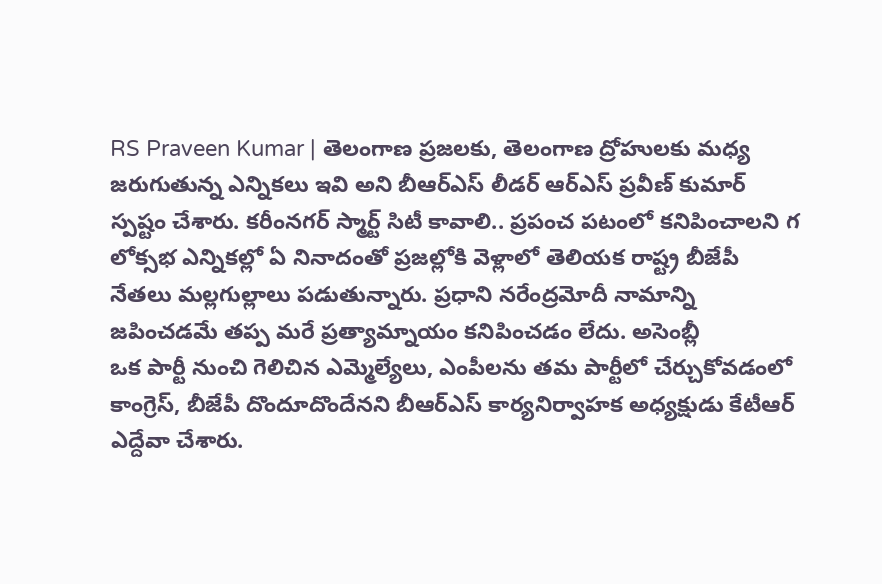RS Praveen Kumar | తెలంగాణ ప్రజలకు, తెలంగాణ ద్రోహులకు మధ్య జరుగుతున్న ఎన్నికలు ఇవి అని బీఆర్ఎస్ లీడర్ ఆర్ఎస్ ప్రవీణ్ కుమార్ స్పష్టం చేశారు. కరీంనగర్ స్మార్ట్ సిటీ కావాలి.. ప్రపంచ పటంలో కనిపించాలని గ
లోక్సభ ఎన్నికల్లో ఏ నినాదంతో ప్రజల్లోకి వెళ్లాలో తెలియక రాష్ట్ర బీజేపీ నేతలు మల్లగుల్లాలు పడుతున్నారు. ప్రధాని నరేంద్రమోదీ నామాన్ని జపించడమే తప్ప మరే ప్రత్యామ్నాయం కనిపించడం లేదు. అసెంబ్లీ
ఒక పార్టీ నుంచి గెలిచిన ఎమ్మెల్యేలు, ఎంపీలను తమ పార్టీలో చేర్చుకోవడంలో కాంగ్రెస్, బీజేపీ దొందూదొందేనని బీఆర్ఎస్ కార్యనిర్వాహక అధ్యక్షుడు కేటీఆర్ ఎద్దేవా చేశారు.